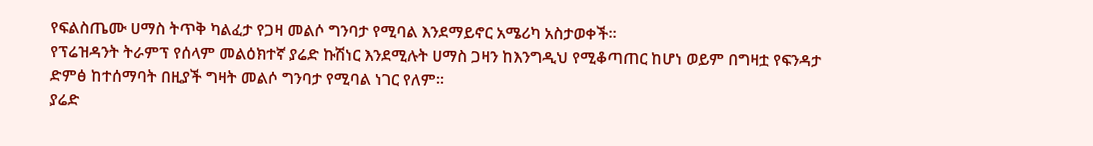የፍልስጤሙ ሀማስ ትጥቅ ካልፈታ የጋዛ መልሶ ግንባታ የሚባል እንደማይኖር አሜሪካ አስታወቀች።
የፕሬዝዳንት ትራምፕ የሰላም መልዕክተኛ ያሬድ ኩሽነር እንደሚሉት ሀማስ ጋዛን ከእንግዲህ የሚቆጣጠር ከሆነ ወይም በግዛቷ የፍንዳታ ድምፅ ከተሰማባት በዚያች ግዛት መልሶ ግንባታ የሚባል ነገር የለም።
ያሬድ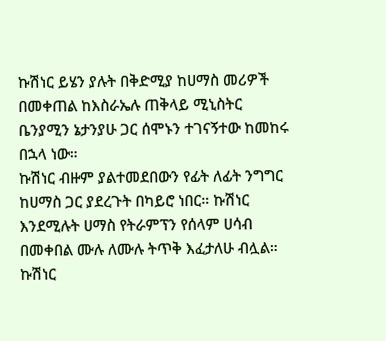ኩሽነር ይሄን ያሉት በቅድሚያ ከሀማስ መሪዎች በመቀጠል ከእስራኤሉ ጠቅላይ ሚኒስትር ቤንያሚን ኔታንያሁ ጋር ሰሞኑን ተገናኝተው ከመከሩ በኋላ ነው።
ኩሽነር ብዙም ያልተመደበውን የፊት ለፊት ንግግር ከሀማስ ጋር ያደረጉት በካይሮ ነበር። ኩሽነር እንደሚሉት ሀማስ የትራምፕን የሰላም ሀሳብ በመቀበል ሙሉ ለሙሉ ትጥቅ እፈታለሁ ብሏል።
ኩሽነር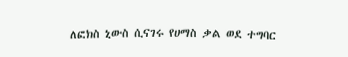ለፎክስ ኒውስ ሲናገሩ የሀማስ ቃል ወደ ተግባር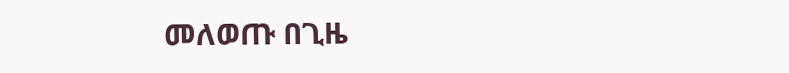መለወጡ በጊዜ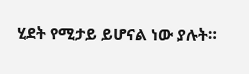ሂደት የሚታይ ይሆናል ነው ያሉት።